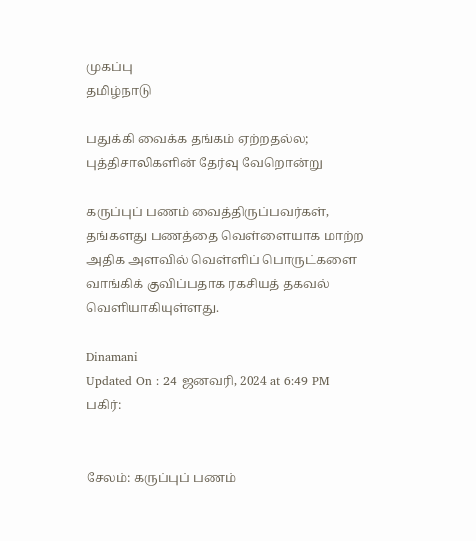முகப்பு
தமிழ்நாடு

பதுக்கி வைக்க தங்கம் ஏற்றதல்ல; புத்திசாலிகளின் தேர்வு வேறொன்று

கருப்புப் பணம் வைத்திருப்பவர்கள், தங்களது பணத்தை வெள்ளையாக மாற்ற அதிக அளவில் வெள்ளிப் பொருட்களை வாங்கிக் குவிப்பதாக ரகசியத் தகவல் வெளியாகியுள்ளது.

Dinamani
Updated On : 24 ஜனவரி, 2024 at 6:49 PM
பகிர்:


சேலம்: கருப்புப் பணம்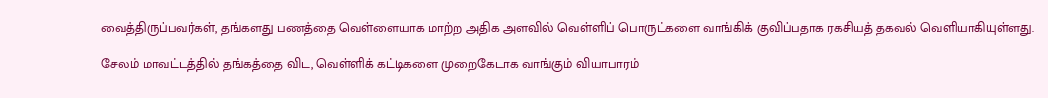வைத்திருப்பவர்கள், தங்களது பணத்தை வெள்ளையாக மாற்ற அதிக அளவில் வெள்ளிப் பொருட்களை வாங்கிக் குவிப்பதாக ரகசியத் தகவல் வெளியாகியுள்ளது.

சேலம் மாவட்டத்தில் தங்கத்தை விட, வெள்ளிக் கட்டிகளை முறைகேடாக வாங்கும் வியாபாரம்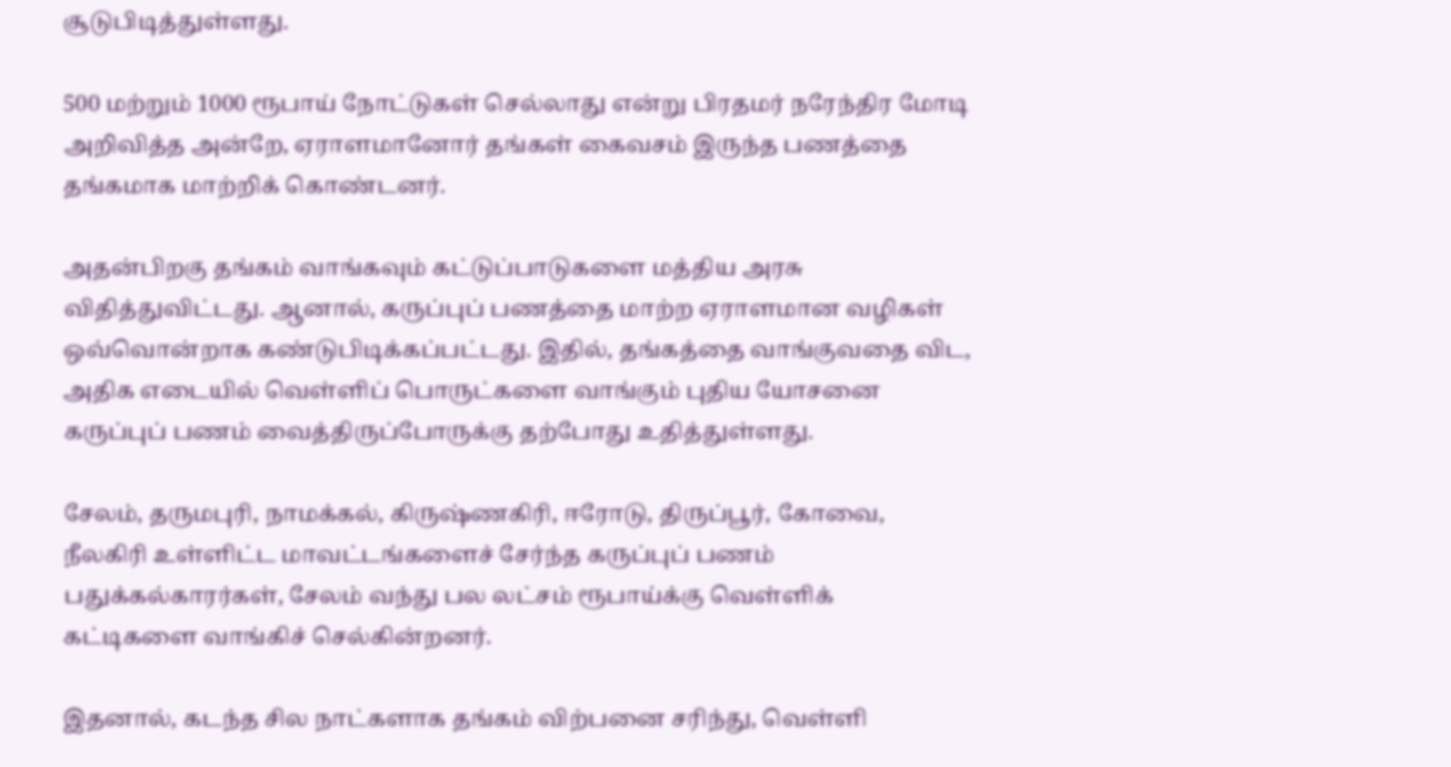சூடுபிடித்துள்ளது.

500 மற்றும் 1000 ரூபாய் நோட்டுகள் செல்லாது என்று பிரதமர் நரேந்திர மோடி அறிவித்த அன்றே, ஏராளமானோர் தங்கள் கைவசம் இருந்த பணத்தை தங்கமாக மாற்றிக் கொண்டனர்.

அதன்பிறகு தங்கம் வாங்கவும் கட்டுப்பாடுகளை மத்திய அரசு விதித்துவிட்டது. ஆனால், கருப்புப் பணத்தை மாற்ற ஏராளமான வழிகள் ஒவ்வொன்றாக கண்டுபிடிக்கப்பட்டது. இதில், தங்கத்தை வாங்குவதை விட, அதிக எடையில் வெள்ளிப் பொருட்களை வாங்கும் புதிய யோசனை கருப்புப் பணம் வைத்திருப்போருக்கு தற்போது உதித்துள்ளது.

சேலம், தருமபுரி, நாமக்கல், கிருஷ்ணகிரி, ஈரோடு, திருப்பூர், கோவை, நீலகிரி உள்ளிட்ட மாவட்டங்களைச் சேர்ந்த கருப்புப் பணம் பதுக்கல்காரர்கள், சேலம் வந்து பல லட்சம் ரூபாய்க்கு வெள்ளிக் கட்டிகளை வாங்கிச் செல்கின்றனர்.

இதனால், கடந்த சில நாட்களாக தங்கம் விற்பனை சரிந்து, வெள்ளி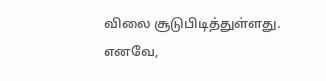விலை சூடுபிடித்துள்ளது. எனவே,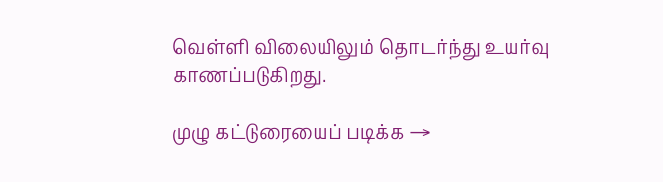வெள்ளி விலையிலும் தொடர்ந்து உயர்வு காணப்படுகிறது.

முழு கட்டுரையைப் படிக்க →